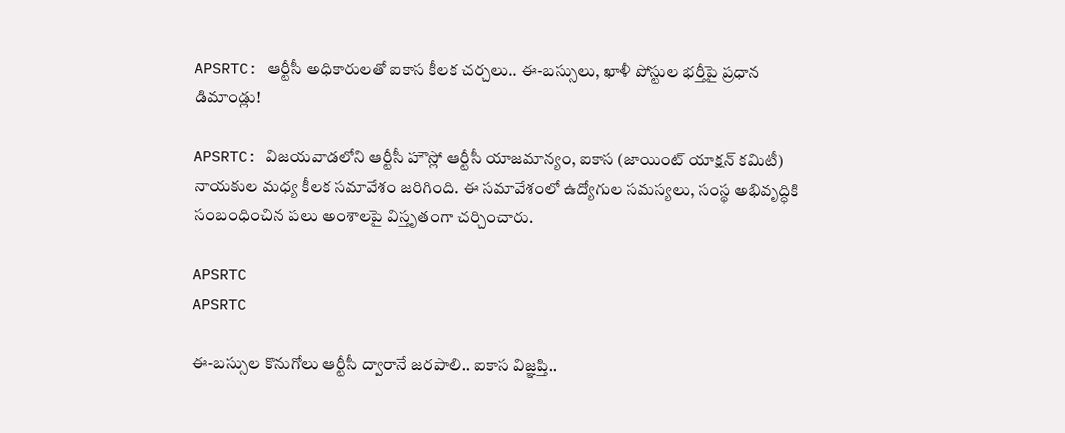APSRTC: ఆర్టీసీ అధికారులతో ఐకాస కీలక చర్చలు.. ఈ-బస్సులు, ఖాళీ పోస్టుల భర్తీపై ప్రధాన డిమాండ్లు!

APSRTC: విజయవాడలోని ఆర్టీసీ హౌస్లో ఆర్టీసీ యాజమాన్యం, ఐకాస (జాయింట్ యాక్షన్ కమిటీ) నాయకుల మధ్య కీలక సమావేశం జరిగింది. ఈ సమావేశంలో ఉద్యోగుల సమస్యలు, సంస్థ అభివృద్ధికి సంబంధించిన పలు అంశాలపై విస్తృతంగా చర్చించారు.

APSRTC
APSRTC

ఈ-బస్సుల కొనుగోలు ఆర్టీసీ ద్వారానే జరపాలి.. ఐకాస విజ్ఞప్తి..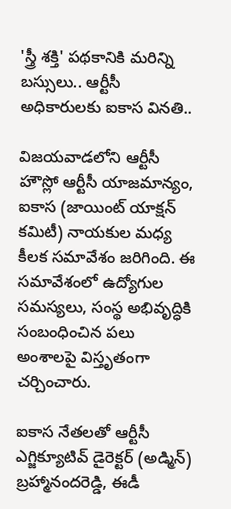'స్త్రీ శక్తి' పథకానికి మరిన్ని బస్సులు.. ఆర్టీసీ అధికారులకు ఐకాస వినతి..

విజయవాడలోని ఆర్టీసీ హౌస్లో ఆర్టీసీ యాజమాన్యం, ఐకాస (జాయింట్ యాక్షన్ కమిటీ) నాయకుల మధ్య కీలక సమావేశం జరిగింది. ఈ సమావేశంలో ఉద్యోగుల సమస్యలు, సంస్థ అభివృద్ధికి సంబంధించిన పలు అంశాలపై విస్తృతంగా చర్చించారు.

ఐకాస నేతలతో ఆర్టీసీ ఎగ్జిక్యూటివ్ డైరెక్టర్ (అడ్మిన్) బ్రహ్మానందరెడ్డి, ఈడీ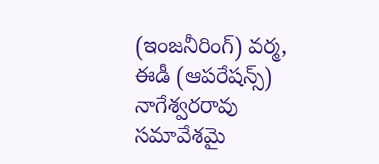(ఇంజనీరింగ్) వర్మ, ఈడీ (ఆపరేషన్స్) నాగేశ్వరరావు సమావేశమై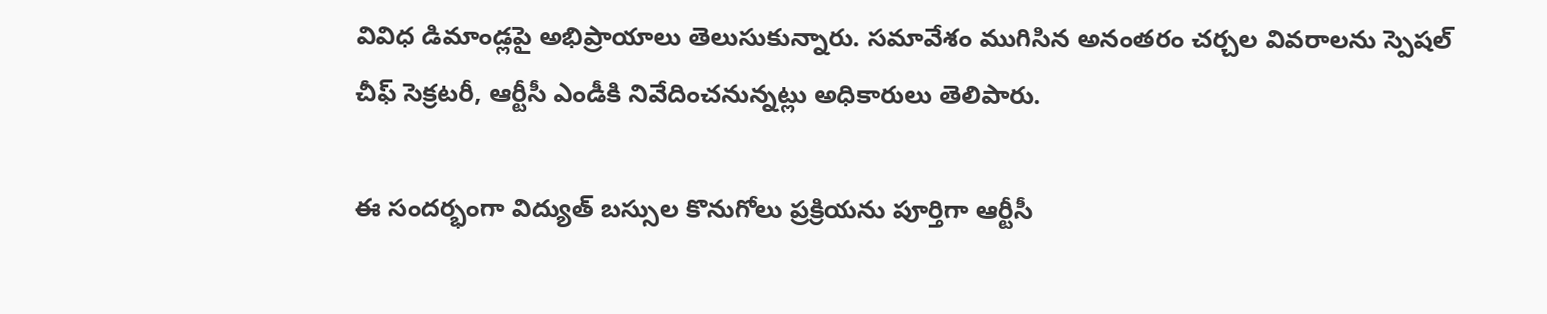వివిధ డిమాండ్లపై అభిప్రాయాలు తెలుసుకున్నారు. సమావేశం ముగిసిన అనంతరం చర్చల వివరాలను స్పెషల్ చీఫ్ సెక్రటరీ, ఆర్టీసీ ఎండీకి నివేదించనున్నట్లు అధికారులు తెలిపారు.

ఈ సందర్భంగా విద్యుత్ బస్సుల కొనుగోలు ప్రక్రియను పూర్తిగా ఆర్టీసీ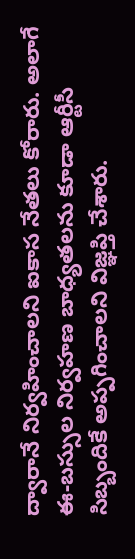ద్వారానే నిర్వహించాలని ఐకాస నేతలు కోరారు. అలాగే ఈ-బస్సుల నిర్వహణ బాధ్యతలను కూడా ఆర్టీసీ సిబ్బందికే అప్పగించాలని విజ్ఞప్తి చేశారు.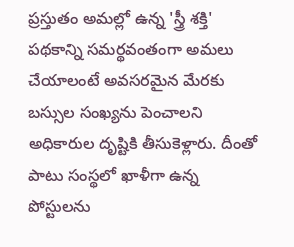ప్రస్తుతం అమల్లో ఉన్న 'స్త్రీ శక్తి' పథకాన్ని సమర్థవంతంగా అమలు చేయాలంటే అవసరమైన మేరకు బస్సుల సంఖ్యను పెంచాలని అధికారుల దృష్టికి తీసుకెళ్లారు. దీంతో పాటు సంస్థలో ఖాళీగా ఉన్న పోస్టులను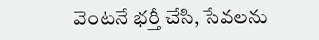వెంటనే భర్తీ చేసి, సేవలను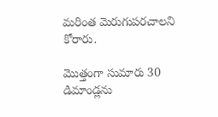మరింత మెరుగుపరచాలని కోరారు.

మొత్తంగా సుమారు 30 డిమాండ్లను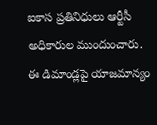ఐకాస ప్రతినిధులు ఆర్టీసీ అధికారుల ముందుంచారు. ఈ డిమాండ్లపై యాజమాన్యం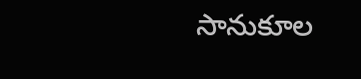సానుకూల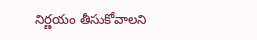నిర్ణయం తీసుకోవాలని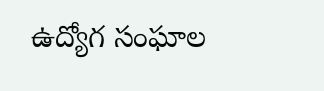ఉద్యోగ సంఘాల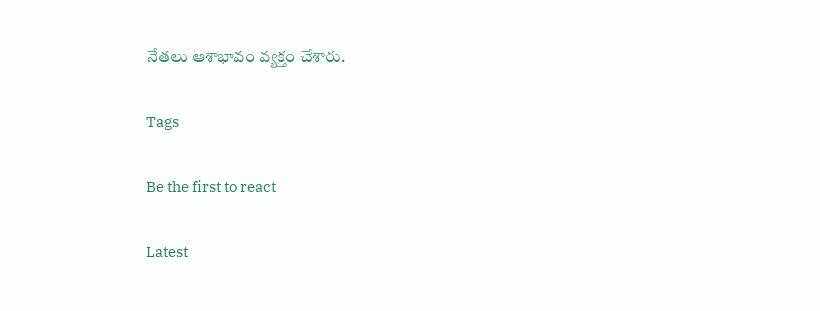నేతలు ఆశాభావం వ్యక్తం చేశారు.

Tags

Be the first to react

Latest